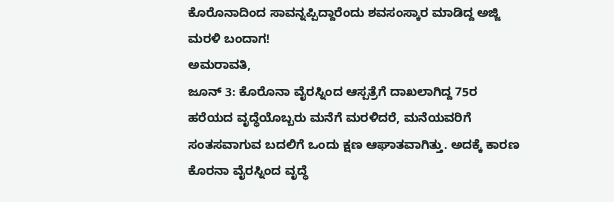ಕೊರೊನಾದಿಂದ ಸಾವನ್ನಪ್ಪಿದ್ದಾರೆಂದು ಶವಸಂಸ್ಕಾರ ಮಾಡಿದ್ದ ಅಜ್ಜಿ ಮರಳಿ ಬಂದಾಗ!
ಅಮರಾವತಿ,
ಜೂನ್ 3: ಕೊರೊನಾ ವೈರಸ್ನಿಂದ ಆಸ್ಪತ್ರೆಗೆ ದಾಖಲಾಗಿದ್ದ 75ರ ಹರೆಯದ ವೃದ್ಧೆಯೊಬ್ಬರು ಮನೆಗೆ ಮರಳಿದರೆ, ಮನೆಯವರಿಗೆ ಸಂತಸವಾಗುವ ಬದಲಿಗೆ ಒಂದು ಕ್ಷಣ ಆಘಾತವಾಗಿತ್ತು. ಅದಕ್ಕೆ ಕಾರಣ ಕೊರನಾ ವೈರಸ್ನಿಂದ ವೃದ್ಧೆ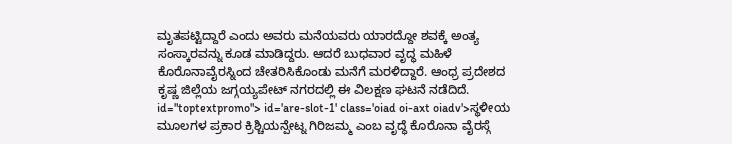ಮೃತಪಟ್ಟಿದ್ದಾರೆ ಎಂದು ಅವರು ಮನೆಯವರು ಯಾರದ್ದೋ ಶವಕ್ಕೆ ಅಂತ್ಯ ಸಂಸ್ಕಾರವನ್ನು ಕೂಡ ಮಾಡಿದ್ದರು. ಆದರೆ ಬುಧವಾರ ವೃದ್ಧ ಮಹಿಳೆ ಕೊರೊನಾವೈರಸ್ನಿಂದ ಚೇತರಿಸಿಕೊಂಡು ಮನೆಗೆ ಮರಳಿದ್ದಾರೆ. ಆಂಧ್ರ ಪ್ರದೇಶದ ಕೃಷ್ಣ ಜಿಲ್ಲೆಯ ಜಗ್ಗಯ್ಯಪೇಟ್ ನಗರದಲ್ಲಿ ಈ ವಿಲಕ್ಷಣ ಘಟನೆ ನಡೆದಿದೆ. id="toptextpromo"> id='are-slot-1' class='oiad oi-axt oiadv'>ಸ್ಥಳೀಯ
ಮೂಲಗಳ ಪ್ರಕಾರ ಕ್ರಿಶ್ಚಿಯನ್ಪೇಟ್ನ ಗಿರಿಜಮ್ಮ ಎಂಬ ವೃದ್ಧೆ ಕೊರೊನಾ ವೈರಸ್ಗೆ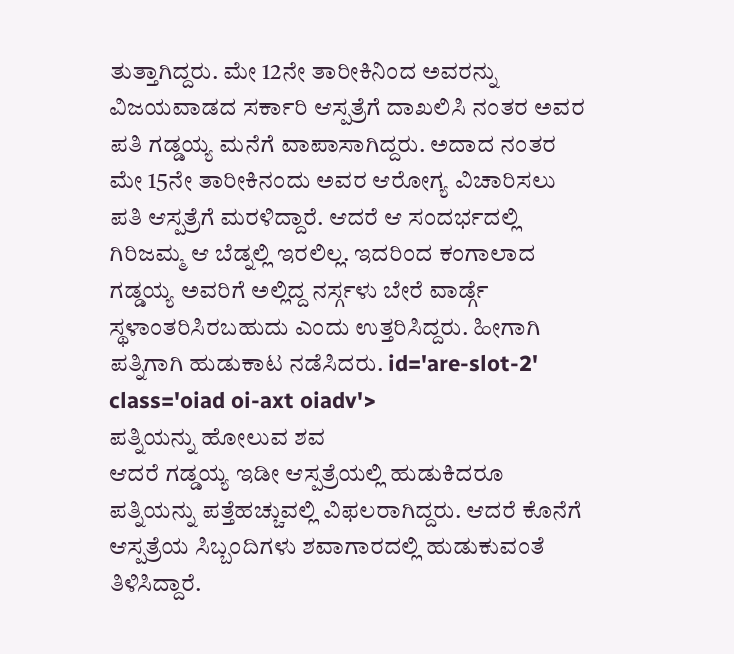ತುತ್ತಾಗಿದ್ದರು. ಮೇ 12ನೇ ತಾರೀಕಿನಿಂದ ಅವರನ್ನು ವಿಜಯವಾಡದ ಸರ್ಕಾರಿ ಆಸ್ಪತ್ರೆಗೆ ದಾಖಲಿಸಿ ನಂತರ ಅವರ ಪತಿ ಗಡ್ಡಯ್ಯ ಮನೆಗೆ ವಾಪಾಸಾಗಿದ್ದರು. ಅದಾದ ನಂತರ ಮೇ 15ನೇ ತಾರೀಕಿನಂದು ಅವರ ಆರೋಗ್ಯ ವಿಚಾರಿಸಲು ಪತಿ ಆಸ್ಪತ್ರೆಗೆ ಮರಳಿದ್ದಾರೆ. ಆದರೆ ಆ ಸಂದರ್ಭದಲ್ಲಿ ಗಿರಿಜಮ್ಮ ಆ ಬೆಡ್ನಲ್ಲಿ ಇರಲಿಲ್ಲ. ಇದರಿಂದ ಕಂಗಾಲಾದ ಗಡ್ಡಯ್ಯ ಅವರಿಗೆ ಅಲ್ಲಿದ್ದ ನರ್ಸ್ಗಳು ಬೇರೆ ವಾರ್ಡ್ಗೆ ಸ್ಥಳಾಂತರಿಸಿರಬಹುದು ಎಂದು ಉತ್ತರಿಸಿದ್ದರು. ಹೀಗಾಗಿ ಪತ್ನಿಗಾಗಿ ಹುಡುಕಾಟ ನಡೆಸಿದರು. id='are-slot-2' class='oiad oi-axt oiadv'>
ಪತ್ನಿಯನ್ನು ಹೋಲುವ ಶವ
ಆದರೆ ಗಡ್ಡಯ್ಯ ಇಡೀ ಆಸ್ಪತ್ರೆಯಲ್ಲಿ ಹುಡುಕಿದರೂ ಪತ್ನಿಯನ್ನು ಪತ್ತೆಹಚ್ಚುವಲ್ಲಿ ವಿಫಲರಾಗಿದ್ದರು. ಆದರೆ ಕೊನೆಗೆ ಆಸ್ಪತ್ರೆಯ ಸಿಬ್ಬಂದಿಗಳು ಶವಾಗಾರದಲ್ಲಿ ಹುಡುಕುವಂತೆ ತಿಳಿಸಿದ್ದಾರೆ.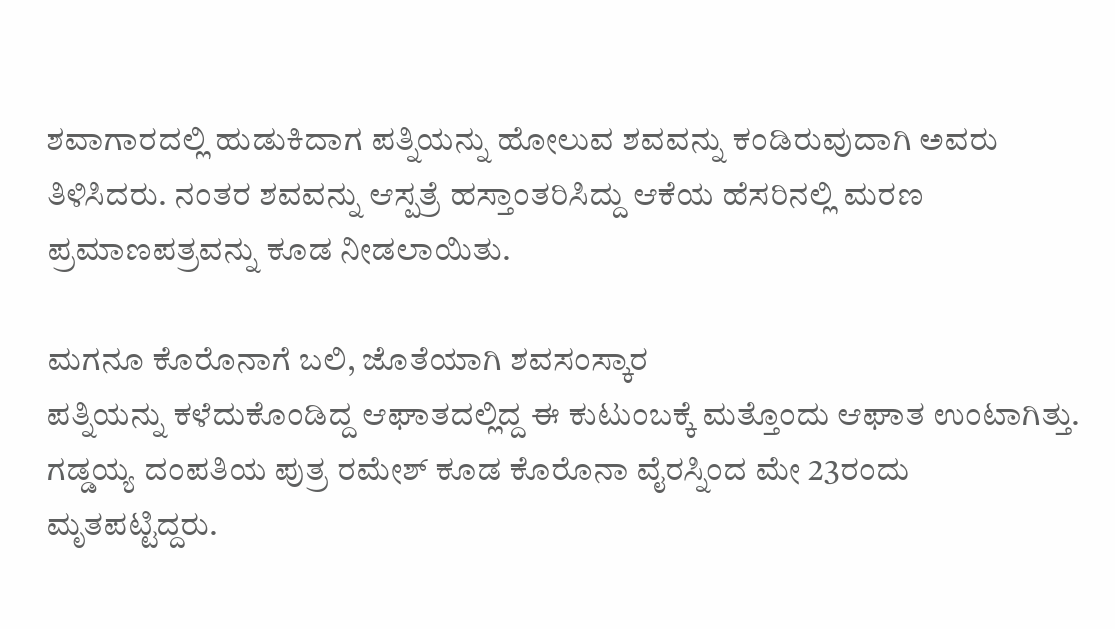ಶವಾಗಾರದಲ್ಲಿ ಹುಡುಕಿದಾಗ ಪತ್ನಿಯನ್ನು ಹೋಲುವ ಶವವನ್ನು ಕಂಡಿರುವುದಾಗಿ ಅವರು ತಿಳಿಸಿದರು. ನಂತರ ಶವವನ್ನು ಆಸ್ಪತ್ರೆ ಹಸ್ತಾಂತರಿಸಿದ್ದು ಆಕೆಯ ಹೆಸರಿನಲ್ಲಿ ಮರಣ ಪ್ರಮಾಣಪತ್ರವನ್ನು ಕೂಡ ನೀಡಲಾಯಿತು.

ಮಗನೂ ಕೊರೊನಾಗೆ ಬಲಿ, ಜೊತೆಯಾಗಿ ಶವಸಂಸ್ಕಾರ
ಪತ್ನಿಯನ್ನು ಕಳೆದುಕೊಂಡಿದ್ದ ಆಘಾತದಲ್ಲಿದ್ದ ಈ ಕುಟುಂಬಕ್ಕೆ ಮತ್ತೊಂದು ಆಘಾತ ಉಂಟಾಗಿತ್ತು. ಗಡ್ಡಯ್ಯ ದಂಪತಿಯ ಪುತ್ರ ರಮೇಶ್ ಕೂಡ ಕೊರೊನಾ ವೈರಸ್ನಿಂದ ಮೇ 23ರಂದು ಮೃತಪಟ್ಟಿದ್ದರು.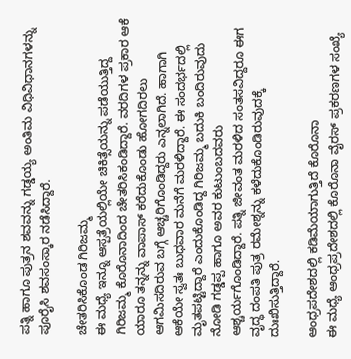ಪತ್ನಿ ಹಾಗೂ ಪುತ್ರನ ಶವವನ್ನು ಗಡ್ಡಯ್ಯ ಅಂತಿಮ ವಿಧಿವಿಧಾನಗಳನ್ನು ಪೂರೈಸಿ ಶವಸಂಸ್ಕಾರ ನಡೆಸಿದ್ದಾರೆ.

ಚೇತರಿಸಿಕೊಂಡ ಗಿರಿಜಮ್ಮ
ಈ ಮಧ್ಯೆ ಇನ್ನೂ ಆಸ್ಪತ್ರೆಯಲ್ಲಿಯೇ ಚಿಕಿತ್ಸೆಯನ್ನು ಪಡೆಯುತ್ತಿದ್ದ ಗಿರಿಜಮ್ಮ ಕೊರೊನಾದಿಂದ ಚೇತರಿಸಿಕಂಡಿದ್ದಾರೆ. ವರದಿಗಳ ಪ್ರಕಾರ ಆಕೆ ಯಾರೂ ತನ್ನನ್ನು ವಾಪಾಸ್ ಕರೆದುಕೊಂಡು ಹೋಗದಿರಲು ಆಗಮಿಸದಿರುವ ಬಗ್ಗೆ ಆಚ್ಚರಿಗೊಂಡಿದ್ದರು ಎನ್ನಲಾಗಿದೆ. ಹಾಗಾಗಿ ಆಕೆಯೇ ಸ್ವತಃ ಬುಧವಾರ ಮನೆಗೆ ಮರಳಿದ್ದಾರೆ. ಈ ಸಂದರ್ಭದಲ್ಲಿ ಮೃತಪಟ್ಟಿದ್ದಾರೆ ಎಂದುಕೊಂಡಿದ್ದ ಗಿರಿಜಮ್ಮ ಬದುಕಿ ಬಂದಿರುವುದು ನೋಡಿ ಗಡ್ಡಪ್ಪ ಹಾಗೂ ಅವರ ಕುಟುಂಬದವರು ಆಶ್ಚರ್ಯಗೊಂಡಿದ್ದಾರೆ. ಪತ್ನಿ ಜೀವಂತ ಮರಳಿದ ಸಂತಸವಿದ್ದರೂ ಈಗ ವೃದ್ಧ ದಂಪತಿ ಪುತ್ರ ರಮೇಶ್ನನ್ನು ಕಳೆದುಕೊಂಡಿರುವುದಕ್ಕೆ ದುಃಖಿಸುತ್ತಿದ್ದಾರೆ.

ಆಂಧ್ರಪದೇಶದಲ್ಲಿ ಕಡಿಮೆಯಾಗುತ್ತಿದೆ ಕೊರೊನಾ
ಈ ಮಧ್ಯೆ ಆಂಧ್ರಪ್ರದೇಶದಲ್ಲಿ ಕೊರೊನಾ ವೈರಸ್ ಪ್ರಕರಣಗಳ ಸಂಖ್ಯೆ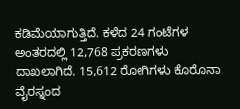ಕಡಿಮೆಯಾಗುತ್ತಿದೆ. ಕಳೆದ 24 ಗಂಟೆಗಳ ಅಂತರದಲ್ಲಿ 12,768 ಪ್ರಕರಣಗಳು ದಾಖಲಾಗಿದೆ. 15,612 ರೋಗಿಗಳು ಕೊರೊನಾ ವೈರಸ್ನಂದ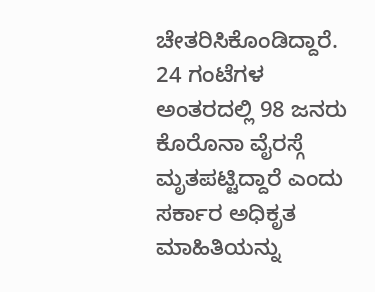ಚೇತರಿಸಿಕೊಂಡಿದ್ದಾರೆ. 24 ಗಂಟೆಗಳ ಅಂತರದಲ್ಲಿ 98 ಜನರು ಕೊರೊನಾ ವೈರಸ್ಗೆ ಮೃತಪಟ್ಟಿದ್ದಾರೆ ಎಂದು ಸರ್ಕಾರ ಅಧಿಕೃತ ಮಾಹಿತಿಯನ್ನು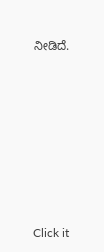ನೀಡಿದೆ.












Click it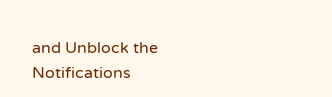and Unblock the Notifications